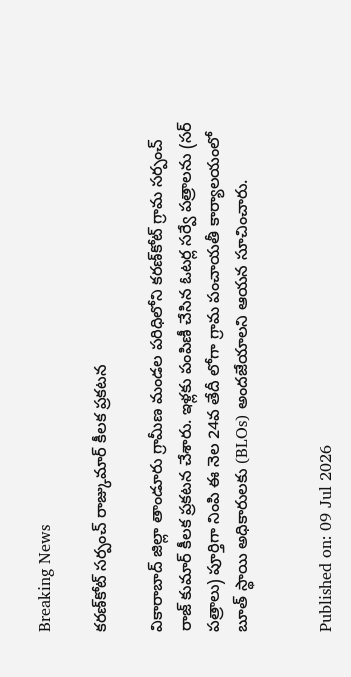Breaking News

కరణ్‌కోట్ సర్పంచ్ రాజ్కుమార్ కీలక ప్రకటన

వికారాబాద్ జిల్లా తాండూరు గ్రామీణ మండల పరిధిలోని కరణ్‌కోట్ గ్రామ సర్పంచ్ రాజ్ కుమార్ కీలక ప్రకటన చేశారు. ఇళ్లకు పంపిణీ చేసిన ఓటర్ల సర్వే పత్రాలను (సర్ పత్రాలు) పూర్తిగా నింపి ఈ నెల 24వ తేదీ లోగా గ్రామ పంచాయతీ కార్యాలయంలో బూత్ స్థాయి అధికారులకు (BLOs) అందజేయాలని ఆయన సూచించారు.


Published on: 09 Jul 2026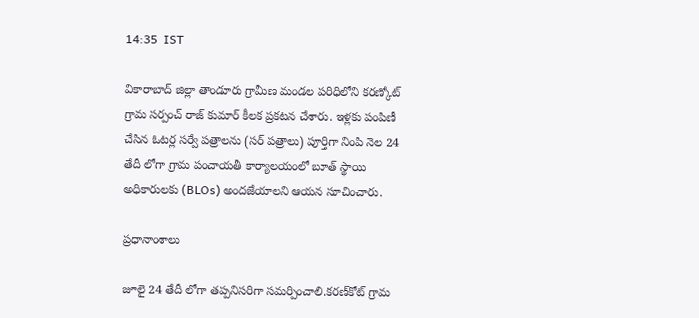14:35  IST

వికారాబాద్ జిల్లా తాండూరు గ్రామీణ మండల పరిధిలోని కరణ్కోట్ గ్రామ సర్పంచ్ రాజ్ కుమార్ కీలక ప్రకటన చేశారు. ఇళ్లకు పంపిణీ చేసిన ఓటర్ల సర్వే పత్రాలను (సర్ పత్రాలు) పూర్తిగా నింపి నెల 24 తేదీ లోగా గ్రామ పంచాయతీ కార్యాలయంలో బూత్ స్థాయి అధికారులకు (BLOs) అందజేయాలని ఆయన సూచించారు.

ప్రధానాంశాలు

జూలై 24 తేదీ లోగా తప్పనిసరిగా సమర్పించాలి.కరణ్‌కోట్ గ్రామ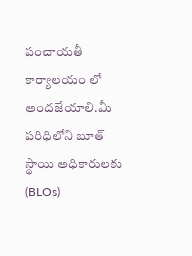పంచాయతీ కార్యాలయం లో అందజేయాలి.మీ పరిధిలోని బూత్ స్థాయి అధికారులకు (BLOs)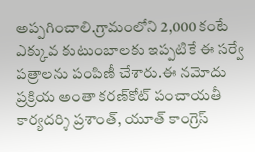అప్పగించాలి.గ్రామంలోని 2,000 కంటే ఎక్కువ కుటుంబాలకు ఇప్పటికే ఈ సర్వే పత్రాలను పంపిణీ చేశారు.ఈ నమోదు ప్రక్రియ అంతా కరణ్‌కోట్ పంచాయతీ కార్యదర్శి ప్రశాంత్, యూత్ కాంగ్రెస్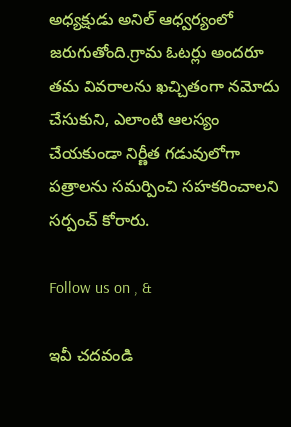అధ్యక్షుడు అనిల్ ఆధ్వర్యంలో జరుగుతోంది.గ్రామ ఓటర్లు అందరూ తమ వివరాలను ఖచ్చితంగా నమోదు చేసుకుని, ఎలాంటి ఆలస్యం చేయకుండా నిర్ణీత గడువులోగా పత్రాలను సమర్పించి సహకరించాలని సర్పంచ్ కోరారు.

Follow us on , &

ఇవీ చదవండి